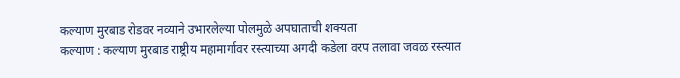कल्याण मुरबाड रोडवर नव्याने उभारलेल्या पोलमुळे अपघाताची शक्यता
कल्याण : कल्याण मुरबाड राष्ट्रीय महामार्गावर रस्त्याच्या अगदी कडेला वरप तलावा जवळ रस्त्यात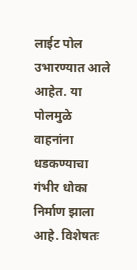लाईट पोल उभारण्यात आले आहेत. या पोलमुळे वाहनांना धडकण्याचा गंभीर धोका निर्माण झाला आहे. विशेषतः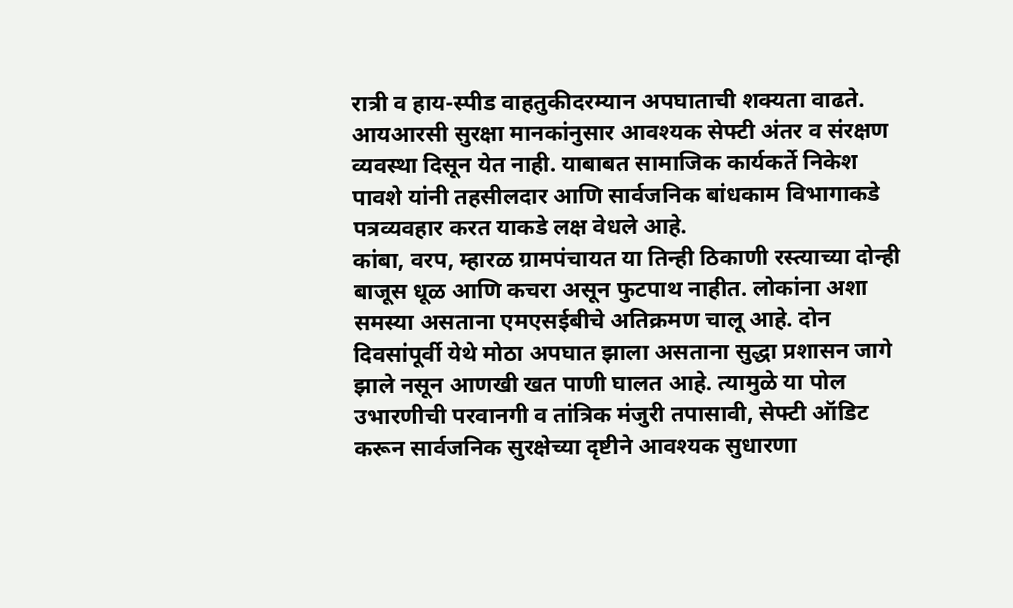रात्री व हाय-स्पीड वाहतुकीदरम्यान अपघाताची शक्यता वाढते. आयआरसी सुरक्षा मानकांनुसार आवश्यक सेफ्टी अंतर व संरक्षण व्यवस्था दिसून येत नाही. याबाबत सामाजिक कार्यकर्ते निकेश पावशे यांनी तहसीलदार आणि सार्वजनिक बांधकाम विभागाकडे पत्रव्यवहार करत याकडे लक्ष वेधले आहे.
कांबा, वरप, म्हारळ ग्रामपंचायत या तिन्ही ठिकाणी रस्त्याच्या दोन्ही बाजूस धूळ आणि कचरा असून फुटपाथ नाहीत. लोकांना अशा समस्या असताना एमएसईबीचे अतिक्रमण चालू आहे. दोन दिवसांपूर्वी येथे मोठा अपघात झाला असताना सुद्धा प्रशासन जागे झाले नसून आणखी खत पाणी घालत आहे. त्यामुळे या पोल उभारणीची परवानगी व तांत्रिक मंजुरी तपासावी, सेफ्टी ऑडिट करून सार्वजनिक सुरक्षेच्या दृष्टीने आवश्यक सुधारणा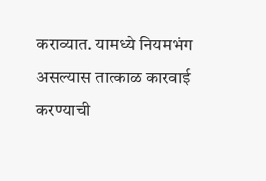कराव्यात. यामध्ये नियमभंग असल्यास तात्काळ कारवाई करण्याची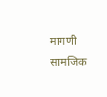मागणी सामजिक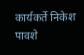कार्यकर्ते निकेश पावशे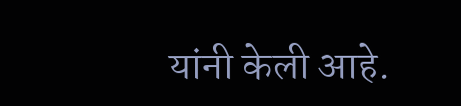यांनी केली आहे.